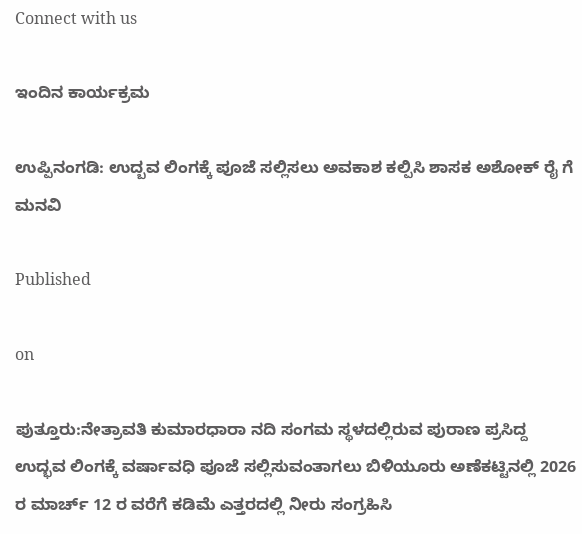Connect with us

ಇಂದಿನ ಕಾರ್ಯಕ್ರಮ

ಉಪ್ಪಿನಂಗಡಿ: ಉದ್ಬವ ಲಿಂಗಕ್ಕೆ ಪೂಜೆ ಸಲ್ಲಿಸಲು ಅವಕಾಶ ಕಲ್ಪಿಸಿ ಶಾಸಕ ಅಶೋಕ್ ರೈ ಗೆ ಮನವಿ

Published

on

ಪುತ್ತೂರು:ನೇತ್ರಾವತಿ ಕುಮಾರಧಾರಾ ನದಿ ಸಂಗಮ ಸ್ಥಳದಲ್ಲಿರುವ ಪುರಾಣ ಪ್ರಸಿದ್ದ ಉದ್ಭವ ಲಿಂಗಕ್ಕೆ ವರ್ಷಾವಧಿ ಪೂಜೆ ಸಲ್ಲಿಸುವಂತಾಗಲು ಬಿಳಿಯೂರು ಅಣೆಕಟ್ಟಿನಲ್ಲಿ 2026 ರ ಮಾರ್ಚ್ 12 ರ ವರೆಗೆ ಕಡಿಮೆ ಎತ್ತರದಲ್ಲಿ ನೀರು ಸಂಗ್ರಹಿಸಿ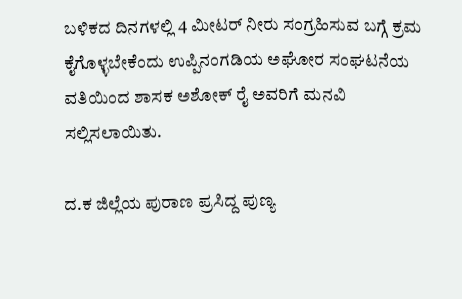ಬಳಿಕದ ದಿನಗಳಲ್ಲಿ 4 ಮೀಟರ್ ನೀರು ಸಂಗ್ರಹಿಸುವ ಬಗ್ಗೆ ಕ್ರಮ ಕೈಗೊಳ್ಳಬೇಕೆಂದು ಉಪ್ಪಿನಂಗಡಿಯ ಅಘೋರ ಸಂಘಟನೆಯ ವತಿಯಿಂದ ಶಾಸಕ ಅಶೋಕ್ ರೈ ಅವರಿಗೆ ಮನವಿ ಸಲ್ಲಿಸಲಾಯಿತು.

ದ.ಕ ಜಿಲ್ಲೆಯ ಪುರಾಣ ಪ್ರಸಿದ್ದ ಪುಣ್ಯ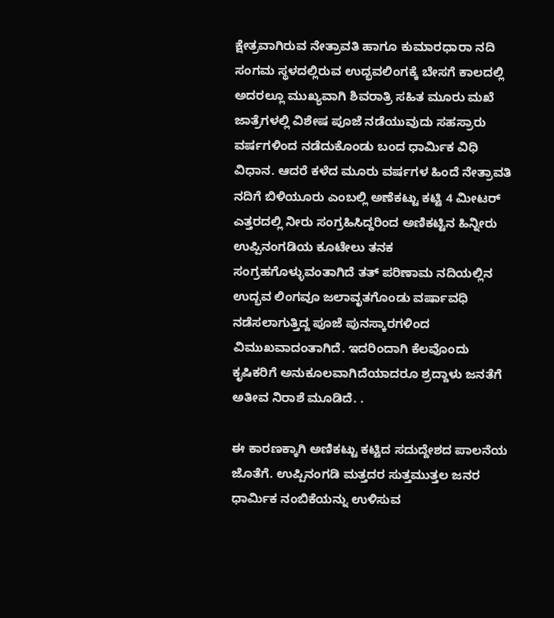ಕ್ಷೇತ್ರವಾಗಿರುವ ನೇತ್ರಾವತಿ ಹಾಗೂ ಕುಮಾರಧಾರಾ ನದಿ ಸಂಗಮ ಸ್ಥಳದಲ್ಲಿರುವ ಉದ್ಭವಲಿಂಗಕ್ಕೆ ಬೇಸಗೆ ಕಾಲದಲ್ಲಿ ಅದರಲ್ಲೂ ಮುಖ್ಯವಾಗಿ ಶಿವರಾತ್ರಿ ಸಹಿತ ಮೂರು ಮಖೆ ಜಾತ್ರೆಗಳಲ್ಲಿ ವಿಶೇಷ ಪೂಜೆ ನಡೆಯುವುದು ಸಹಸ್ರಾರು ವರ್ಷಗಳಿಂದ ನಡೆದುಕೊಂಡು ಬಂದ ಧಾರ್ಮಿಕ ವಿಧಿ ವಿಧಾನ. ಆದರೆ ಕಳೆದ ಮೂರು ವರ್ಷಗಳ ಹಿಂದೆ ನೇತ್ರಾವತಿ ನದಿಗೆ ಬಿಳಿಯೂರು ಎಂಬಲ್ಲಿ ಅಣೆಕಟ್ಟು ಕಟ್ಟಿ 4 ಮೀಟರ್ ಎತ್ತರದಲ್ಲಿ ನೀರು ಸಂಗ್ರಹಿಸಿದ್ದರಿಂದ ಅಣಿಕಟ್ಟಿನ ಹಿನ್ನೀರು ಉಪ್ಪಿನಂಗಡಿಯ ಕೂಟೇಲು ತನಕ ಸಂಗ್ರಹಗೊಳ್ಳುವಂತಾಗಿದೆ ತತ್ ಪರಿಣಾಮ ನದಿಯಲ್ಲಿನ ಉದ್ಭವ ಲಿಂಗವೂ ಜಲಾವೃತಗೊಂಡು ವರ್ಷಾವಧಿ ನಡೆಸಲಾಗುತ್ತಿದ್ದ ಪೂಜೆ ಪುನಸ್ಕಾರಗಳಿಂದ ವಿಮುಖವಾದಂತಾಗಿದೆ. ಇದರಿಂದಾಗಿ ಕೆಲವೊಂದು ಕೃಷಿಕರಿಗೆ ಅನುಕೂಲವಾಗಿದೆಯಾದರೂ ಶ್ರದ್ದಾಳು ಜನತೆಗೆ ಅತೀವ ನಿರಾಶೆ ಮೂಡಿದೆ. .

ಈ ಕಾರಣಕ್ಕಾಗಿ ಅಣಿಕಟ್ಟು ಕಟ್ಟಿದ ಸದುದ್ದೇಶದ ಪಾಲನೆಯ ಜೊತೆಗೆ. ಉಪ್ಪಿನಂಗಡಿ ಮತ್ತದರ ಸುತ್ತಮುತ್ತಲ ಜನರ ಧಾರ್ಮಿಕ ನಂಬಿಕೆಯನ್ನು ಉಳಿಸುವ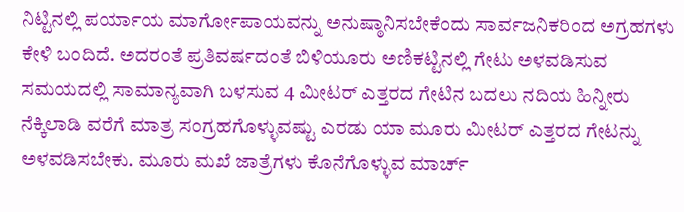ನಿಟ್ಟಿನಲ್ಲಿ ಪರ್ಯಾಯ ಮಾರ್ಗೋಪಾಯವನ್ನು ಅನುಷ್ಠಾನಿಸಬೇಕೆಂದು ಸಾರ್ವಜನಿಕರಿಂದ ಅಗ್ರಹಗಳು ಕೇಳಿ ಬಂದಿದೆ. ಅದರಂತೆ ಪ್ರತಿವರ್ಷದಂತೆ ಬಿಳಿಯೂರು ಅಣಿಕಟ್ಟಿನಲ್ಲಿ ಗೇಟು ಅಳವಡಿಸುವ ಸಮಯದಲ್ಲಿ ಸಾಮಾನ್ಯವಾಗಿ ಬಳಸುವ 4 ಮೀಟರ್ ಎತ್ತರದ ಗೇಟಿನ ಬದಲು ನದಿಯ ಹಿನ್ನೀರು ನೆಕ್ಕಿಲಾಡಿ ವರೆಗೆ ಮಾತ್ರ ಸಂಗ್ರಹಗೊಳ್ಳುವಷ್ಟು ಎರಡು ಯಾ ಮೂರು ಮೀಟರ್ ಎತ್ತರದ ಗೇಟನ್ನು ಅಳವಡಿಸಬೇಕು. ಮೂರು ಮಖೆ ಜಾತ್ರೆಗಳು ಕೊನೆಗೊಳ್ಳುವ ಮಾರ್ಚ್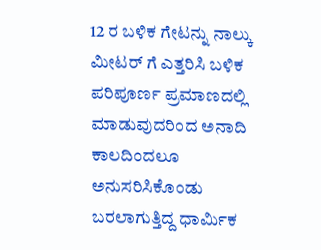12 ರ ಬಳಿಕ ಗೇಟನ್ನು ನಾಲ್ಕು ಮೀಟರ್ ಗೆ ಎತ್ತರಿಸಿ ಬಳಿಕ ಪರಿಪೂರ್ಣ ಪ್ರಮಾಣದಲ್ಲಿ ಮಾಡುವುದರಿಂದ ಅನಾದಿ ಕಾಲದಿಂದಲೂ ಅನುಸರಿಸಿಕೊಂಡು ಬರಲಾಗುತ್ತಿದ್ದ ಧಾರ್ಮಿಕ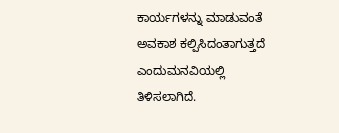ಕಾರ್ಯಗಳನ್ನು ಮಾಡುವಂತೆ ಅವಕಾಶ ಕಲ್ಪಿಸಿದಂತಾಗುತ್ತದೆ ಎಂದು‌ಮನವಿಯಲ್ಲಿ ತಿಳಿಸಲಾಗಿದೆ.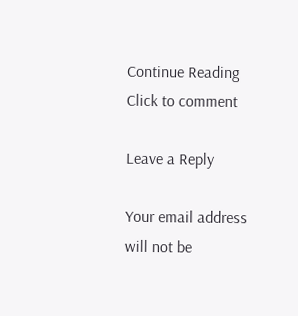Continue Reading
Click to comment

Leave a Reply

Your email address will not be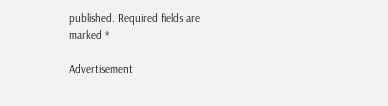published. Required fields are marked *

Advertisement